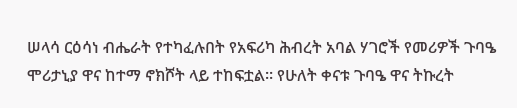ሠላሳ ርዕሳነ ብሔራት የተካፈሉበት የአፍሪካ ሕብረት አባል ሃገሮች የመሪዎች ጉባዔ ሞሪታኒያ ዋና ከተማ ኖክሾት ላይ ተከፍቷል። የሁለት ቀናቱ ጉባዔ ዋና ትኩረት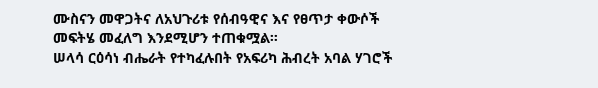ሙስናን መዋጋትና ለአህጉሪቱ የሰብዓዊና እና የፀጥታ ቀውሶች መፍትሄ መፈለግ እንደሚሆን ተጠቁሟል።
ሠላሳ ርዕሳነ ብሔራት የተካፈሉበት የአፍሪካ ሕብረት አባል ሃገሮች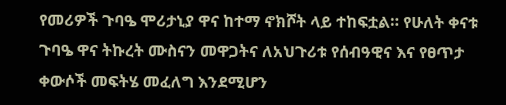የመሪዎች ጉባዔ ሞሪታኒያ ዋና ከተማ ኖክሾት ላይ ተከፍቷል። የሁለት ቀናቱ ጉባዔ ዋና ትኩረት ሙስናን መዋጋትና ለአህጉሪቱ የሰብዓዊና እና የፀጥታ ቀውሶች መፍትሄ መፈለግ እንደሚሆን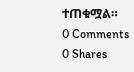ተጠቁሟል።
0 Comments
0 Shares